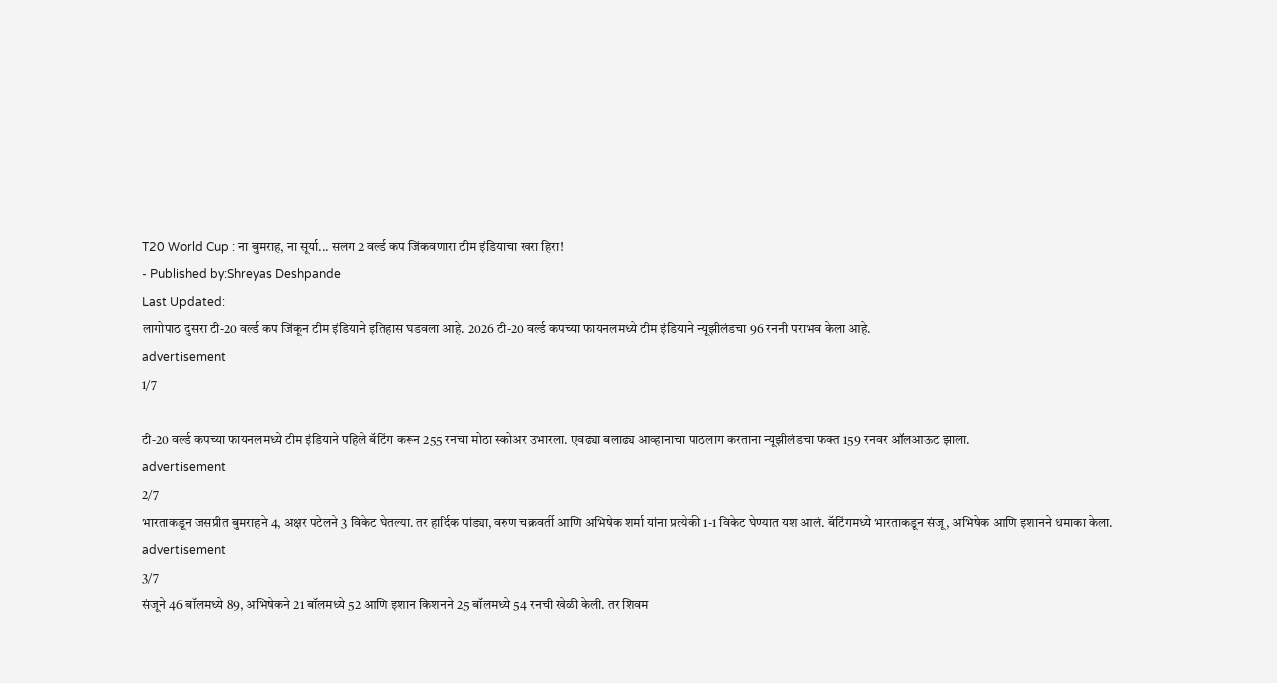T20 World Cup : ना बुमराह, ना सूर्या... सलग 2 वर्ल्ड कप जिंकवणारा टीम इंडियाचा खरा हिरा!
- Published by:Shreyas Deshpande
Last Updated:
लागोपाठ दुसरा टी-20 वर्ल्ड कप जिंकून टीम इंडियाने इतिहास घडवला आहे. 2026 टी-20 वर्ल्ड कपच्या फायनलमध्ये टीम इंडियाने न्यूझीलंडचा 96 रननी पराभव केला आहे.
advertisement
1/7

टी-20 वर्ल्ड कपच्या फायनलमध्ये टीम इंडियाने पहिले बॅटिंग करून 255 रनचा मोठा स्कोअर उभारला. एवढ्या बलाढ्य आव्हानाचा पाठलाग करताना न्यूझीलंडचा फक्त 159 रनवर ऑलआऊट झाला.
advertisement
2/7
भारताकडून जसप्रीत बुमराहने 4, अक्षर पटेलने 3 विकेट घेतल्या. तर हार्दिक पांड्या, वरुण चक्रवर्ती आणि अभिषेक शर्मा यांना प्रत्येकी 1-1 विकेट घेण्यात यश आलं. बॅटिंगमध्ये भारताकडून संजू, अभिषेक आणि इशानने धमाका केला.
advertisement
3/7
संजूने 46 बॉलमध्ये 89, अभिषेकने 21 बॉलमध्ये 52 आणि इशान किशनने 25 बॉलमध्ये 54 रनची खेळी केली. तर शिवम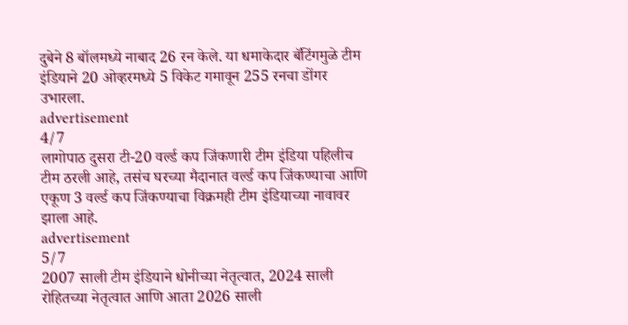दुबेने 8 बॉलमध्ये नाबाद 26 रन केले. या धमाकेदार बॅटिंगमुळे टीम इंडियाने 20 ओव्हरमध्ये 5 विकेट गमावून 255 रनचा डोंगर उभारला.
advertisement
4/7
लागोपाठ दुसरा टी-20 वर्ल्ड कप जिंकणारी टीम इंडिया पहिलीच टीम ठरली आहे, तसंच घरच्या मैदानात वर्ल्ड कप जिंकण्याचा आणि एकूण 3 वर्ल्ड कप जिंकण्याचा विक्रमही टीम इंडियाच्या नावावर झाला आहे.
advertisement
5/7
2007 साली टीम इंडियाने धोनीच्या नेतृत्वात, 2024 साली रोहितच्या नेतृत्वात आणि आता 2026 साली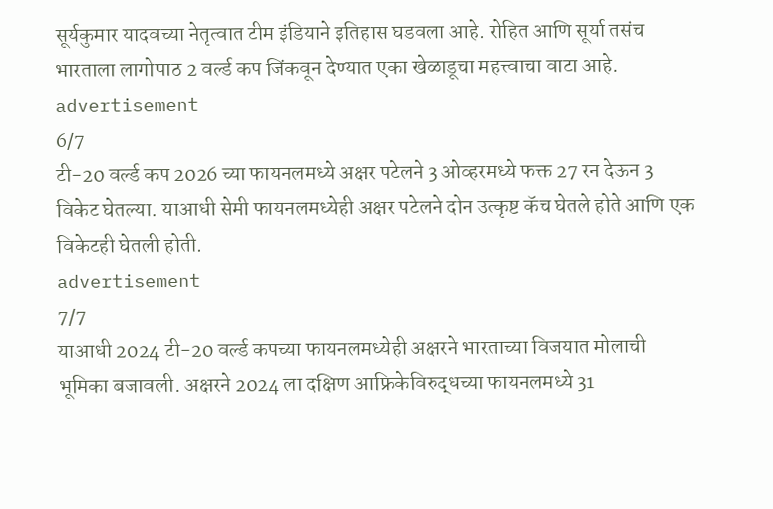सूर्यकुमार यादवच्या नेतृत्वात टीम इंडियाने इतिहास घडवला आहे. रोहित आणि सूर्या तसंच भारताला लागोपाठ 2 वर्ल्ड कप जिंकवून देण्यात एका खेळाडूचा महत्त्वाचा वाटा आहे.
advertisement
6/7
टी-20 वर्ल्ड कप 2026 च्या फायनलमध्ये अक्षर पटेलने 3 ओव्हरमध्ये फक्त 27 रन देऊन 3 विकेट घेतल्या. याआधी सेमी फायनलमध्येही अक्षर पटेलने दोन उत्कृष्ट कॅच घेतले होते आणि एक विकेटही घेतली होती.
advertisement
7/7
याआधी 2024 टी-20 वर्ल्ड कपच्या फायनलमध्येही अक्षरने भारताच्या विजयात मोलाची भूमिका बजावली. अक्षरने 2024 ला दक्षिण आफ्रिकेविरुद्धच्या फायनलमध्ये 31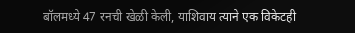बॉलमध्ये 47 रनची खेळी केली, याशिवाय त्याने एक विकेटही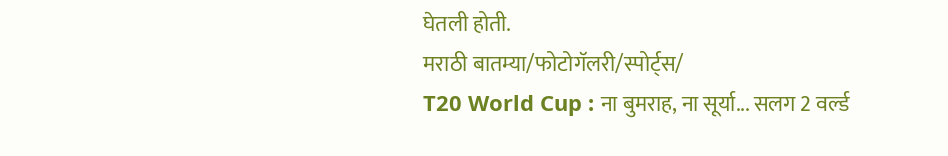घेतली होती.
मराठी बातम्या/फोटोगॅलरी/स्पोर्ट्स/
T20 World Cup : ना बुमराह, ना सूर्या... सलग 2 वर्ल्ड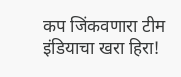कप जिंकवणारा टीम इंडियाचा खरा हिरा!